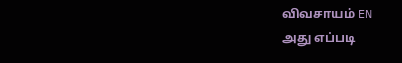விவசாயம் EN
அது எப்படி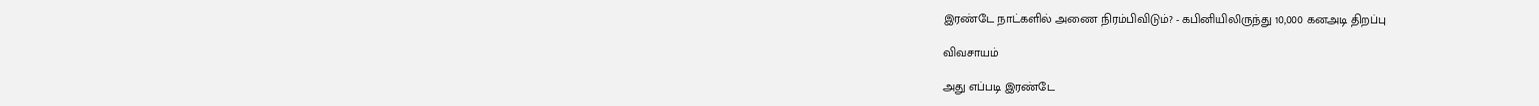இரண்டே நாட்களில் அணை நிரம்பிவிடும்? - கபினியிலிருந்து 10,000 கனஅடி திறப்பு

விவசாயம்

அது எப்படி இரண்டே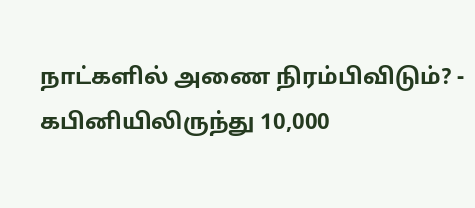நாட்களில் அணை நிரம்பிவிடும்? - கபினியிலிருந்து 10,000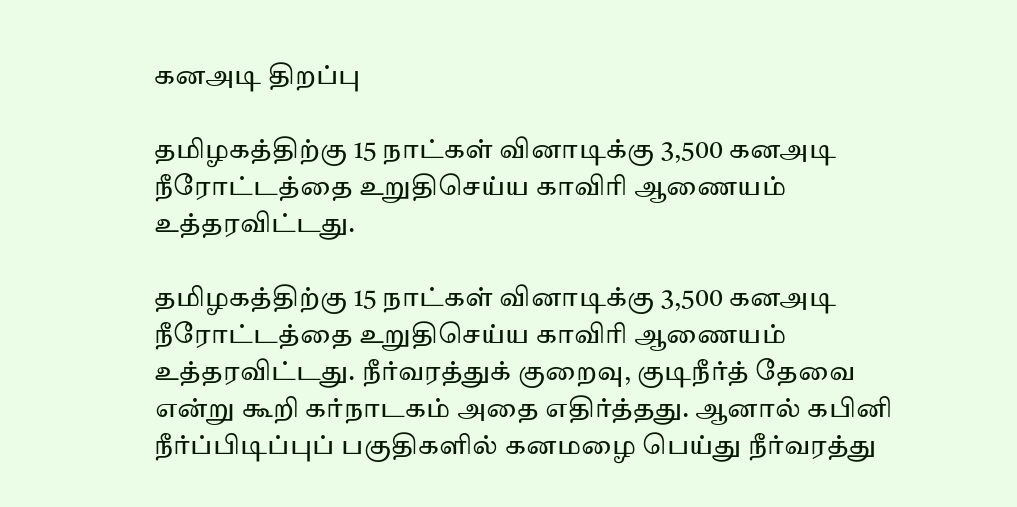கனஅடி திறப்பு

தமிழகத்திற்கு 15 நாட்கள் வினாடிக்கு 3,500 கனஅடி நீரோட்டத்தை உறுதிசெய்ய காவிரி ஆணையம் உத்தரவிட்டது.

தமிழகத்திற்கு 15 நாட்கள் வினாடிக்கு 3,500 கனஅடி நீரோட்டத்தை உறுதிசெய்ய காவிரி ஆணையம் உத்தரவிட்டது. நீர்வரத்துக் குறைவு, குடிநீர்த் தேவை என்று கூறி கர்நாடகம் அதை எதிர்த்தது. ஆனால் கபினி நீர்ப்பிடிப்புப் பகுதிகளில் கனமழை பெய்து நீர்வரத்து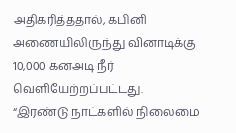அதிகரித்ததால், கபினி அணையிலிருந்து வினாடிக்கு 10,000 கனஅடி நீர் வெளியேற்றப்பட்டது. “இரண்டு நாட்களில் நிலைமை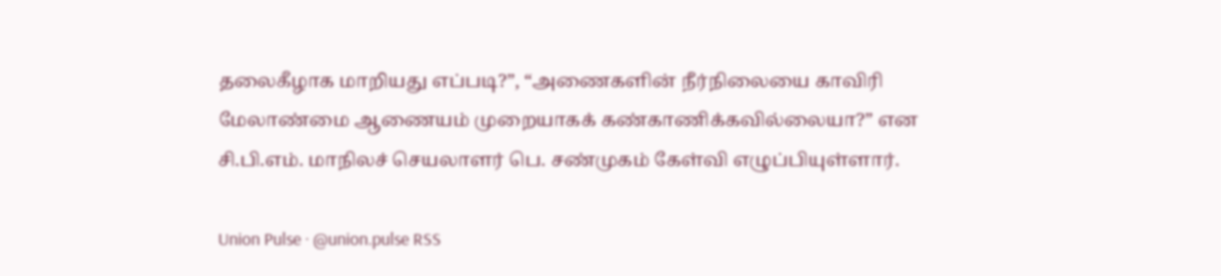தலைகீழாக மாறியது எப்படி?”, “அணைகளின் நீர்நிலையை காவிரி மேலாண்மை ஆணையம் முறையாகக் கண்காணிக்கவில்லையா?” என சி.பி.எம். மாநிலச் செயலாளர் பெ. சண்முகம் கேள்வி எழுப்பியுள்ளார்.

Union Pulse · @union.pulse RSS